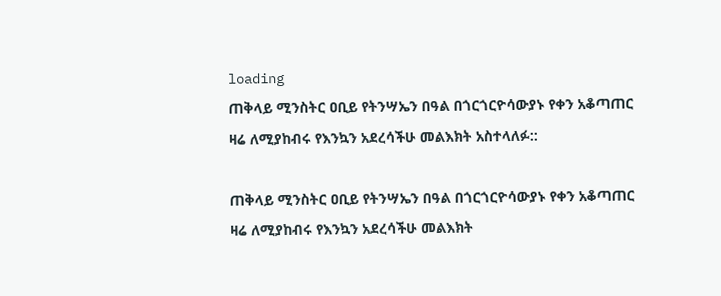loading
ጠቅላይ ሚንስትር ዐቢይ የትንሣኤን በዓል በጎርጎርዮሳውያኑ የቀን አቆጣጠር ዛሬ ለሚያከብሩ የእንኳን አደረሳችሁ መልእክት አስተላለፉ::

ጠቅላይ ሚንስትር ዐቢይ የትንሣኤን በዓል በጎርጎርዮሳውያኑ የቀን አቆጣጠር ዛሬ ለሚያከብሩ የእንኳን አደረሳችሁ መልእክት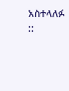አስተላለፉ ::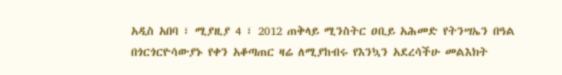አዲስ አበባ ፣ ሚያዚያ 4 ፣ 2012 ጠቅላይ ሚንስትር ዐቢይ አሕመድ የትንሣኤን በዓል በጎርጎርዮሳውያኑ የቀን አቆጣጠር ዛሬ ለሚያከብሩ የእንኳን አደረሳችሁ መልእክት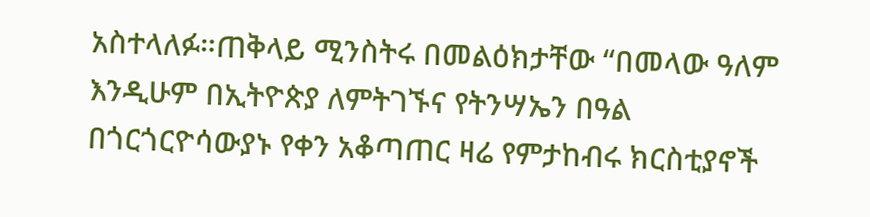አስተላለፉ።ጠቅላይ ሚንስትሩ በመልዕክታቸው “በመላው ዓለም እንዲሁም በኢትዮጵያ ለምትገኙና የትንሣኤን በዓል በጎርጎርዮሳውያኑ የቀን አቆጣጠር ዛሬ የምታከብሩ ክርስቲያኖች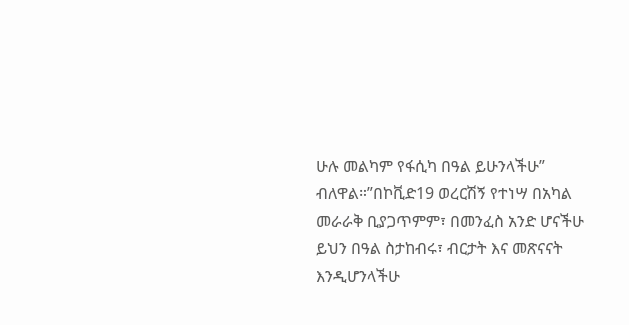ሁሉ መልካም የፋሲካ በዓል ይሁንላችሁ” ብለዋል።”በኮቪድ19 ወረርሽኝ የተነሣ በአካል መራራቅ ቢያጋጥምም፣ በመንፈስ አንድ ሆናችሁ ይህን በዓል ስታከብሩ፣ ብርታት እና መጽናናት እንዲሆንላችሁ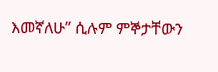እመኛለሁ” ሲሉም ምኞታቸውን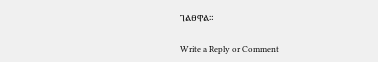ገልፀዋል።

Write a Reply or Comment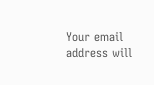Your email address will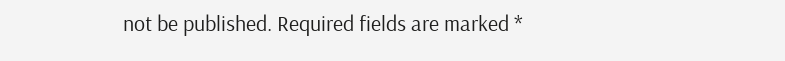not be published. Required fields are marked *